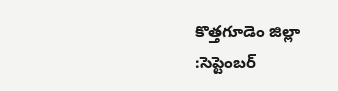కొత్తగూడెం జిల్లా :సెప్టెంబర్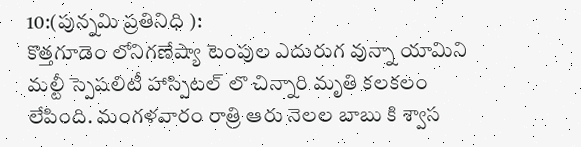10:(పున్నమి ప్రతినిధి ):
కొత్తగూడెం లోనిగణేష్యా టెంపుల ఎదురుగ వున్నా యామిని మల్టీ స్పెషలిటీ హాస్పిటల్ లొ చిన్నారి మృతి కలకలం లేపింది. మంగళవారం రాత్రి ఆరు నెలల బాబు కి శ్వాస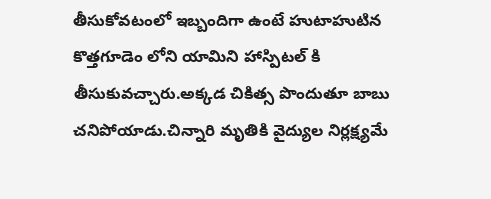తీసుకోవటంలో ఇబ్బందిగా ఉంటే హుటాహుటిన కొత్తగూడెం లోని యామిని హాస్పిటల్ కి తీసుకువచ్చారు.అక్కడ చికిత్స పొందుతూ బాబు చనిపోయాడు.చిన్నారి మృతికి వైద్యుల నిర్లక్ష్యమే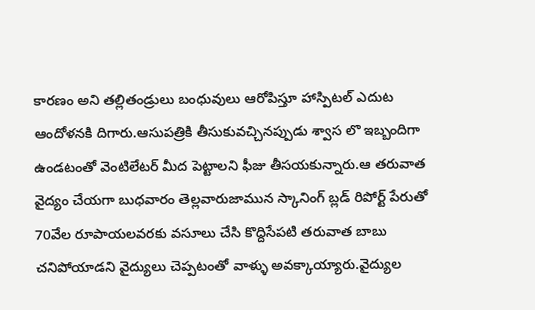కారణం అని తల్లితండ్రులు బంధువులు ఆరోపిస్తూ హాస్పిటల్ ఎదుట ఆందోళనకి దిగారు.ఆసుపత్రికి తీసుకువచ్చినప్పుడు శ్వాస లొ ఇబ్బందిగా ఉండటంతో వెంటిలేటర్ మీద పెట్టాలని ఫీజు తీసయకున్నారు.ఆ తరువాత వైద్యం చేయగా బుధవారం తెల్లవారుజామున స్కానింగ్ బ్లడ్ రిపోర్ట్ పేరుతో 70వేల రూపాయలవరకు వసూలు చేసి కొద్దిసేపటి తరువాత బాబు చనిపోయాడని వైద్యులు చెప్పటంతో వాళ్ళు అవక్కాయ్యారు.వైద్యుల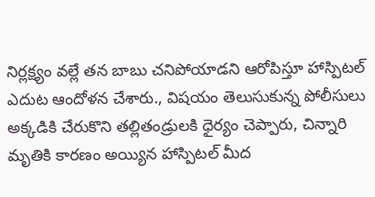నిర్లక్ష్యం వల్లే తన బాబు చనిపోయాడని ఆరోపిస్తూ హాస్పిటల్ ఎదుట ఆందోళన చేశారు., విషయం తెలుసుకున్న పోలీసులు అక్కడికి చేరుకొని తల్లితండ్రులకి ధైర్యం చెప్పారు, చిన్నారి మృతికి కారణం అయ్యిన హాస్పిటల్ మీద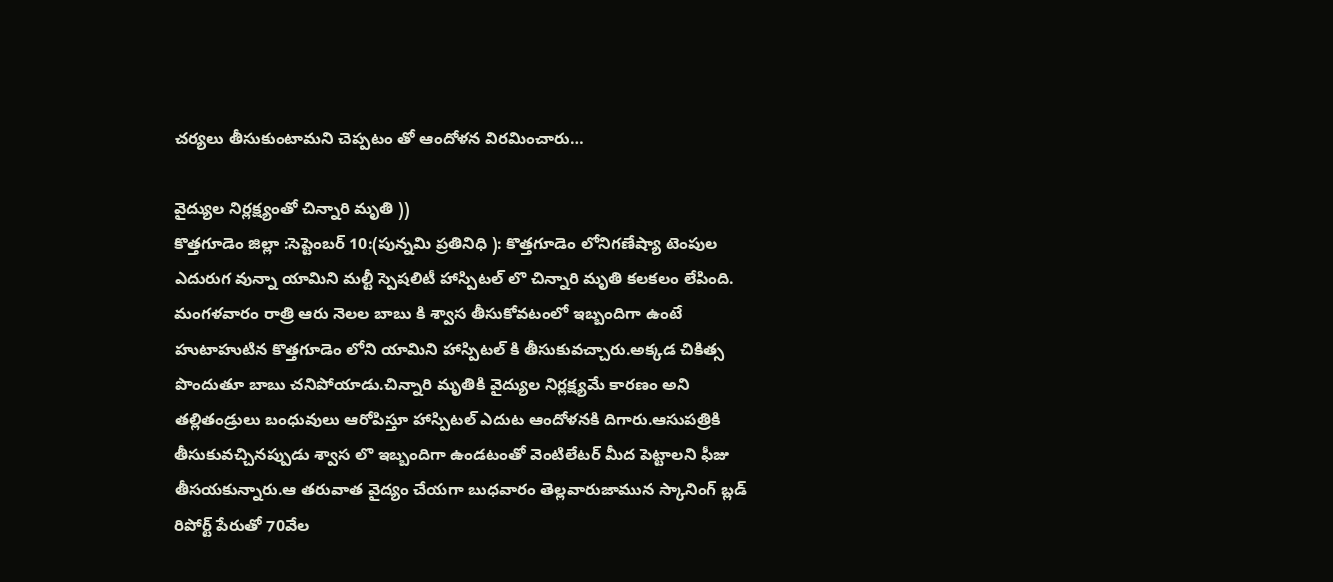చర్యలు తీసుకుంటామని చెప్పటం తో ఆందోళన విరమించారు…

వైద్యుల నిర్లక్ష్యంతో చిన్నారి మృతి ))
కొత్తగూడెం జిల్లా :సెప్టెంబర్ 10:(పున్నమి ప్రతినిధి ): కొత్తగూడెం లోనిగణేష్యా టెంపుల ఎదురుగ వున్నా యామిని మల్టీ స్పెషలిటీ హాస్పిటల్ లొ చిన్నారి మృతి కలకలం లేపింది. మంగళవారం రాత్రి ఆరు నెలల బాబు కి శ్వాస తీసుకోవటంలో ఇబ్బందిగా ఉంటే హుటాహుటిన కొత్తగూడెం లోని యామిని హాస్పిటల్ కి తీసుకువచ్చారు.అక్కడ చికిత్స పొందుతూ బాబు చనిపోయాడు.చిన్నారి మృతికి వైద్యుల నిర్లక్ష్యమే కారణం అని తల్లితండ్రులు బంధువులు ఆరోపిస్తూ హాస్పిటల్ ఎదుట ఆందోళనకి దిగారు.ఆసుపత్రికి తీసుకువచ్చినప్పుడు శ్వాస లొ ఇబ్బందిగా ఉండటంతో వెంటిలేటర్ మీద పెట్టాలని ఫీజు తీసయకున్నారు.ఆ తరువాత వైద్యం చేయగా బుధవారం తెల్లవారుజామున స్కానింగ్ బ్లడ్ రిపోర్ట్ పేరుతో 70వేల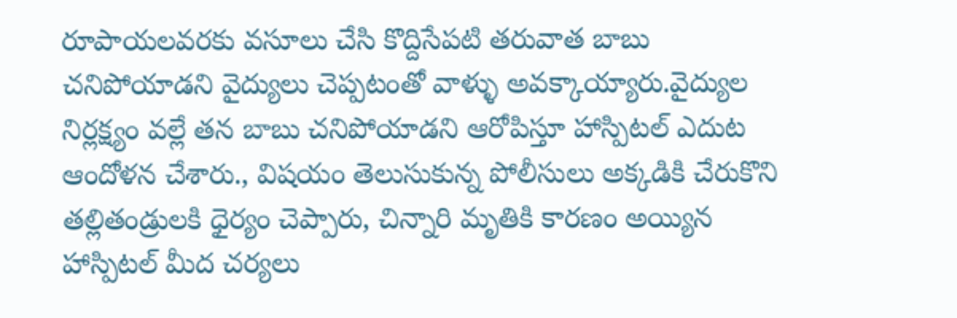రూపాయలవరకు వసూలు చేసి కొద్దిసేపటి తరువాత బాబు చనిపోయాడని వైద్యులు చెప్పటంతో వాళ్ళు అవక్కాయ్యారు.వైద్యుల నిర్లక్ష్యం వల్లే తన బాబు చనిపోయాడని ఆరోపిస్తూ హాస్పిటల్ ఎదుట ఆందోళన చేశారు., విషయం తెలుసుకున్న పోలీసులు అక్కడికి చేరుకొని తల్లితండ్రులకి ధైర్యం చెప్పారు, చిన్నారి మృతికి కారణం అయ్యిన హాస్పిటల్ మీద చర్యలు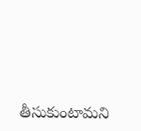తీసుకుంటామని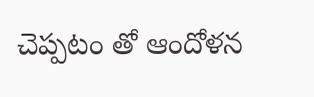చెప్పటం తో ఆందోళన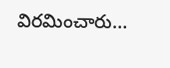విరమించారు…